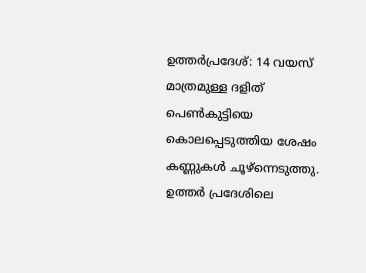ഉത്തർപ്രദേശ്: 14 വയസ് മാത്രമുള്ള ദളിത് പെൺകുട്ടിയെ കൊലപ്പെടുത്തിയ ശേഷം കണ്ണുകൾ ചൂഴ്ന്നെടുത്തു. ഉത്തർ പ്രദേശിലെ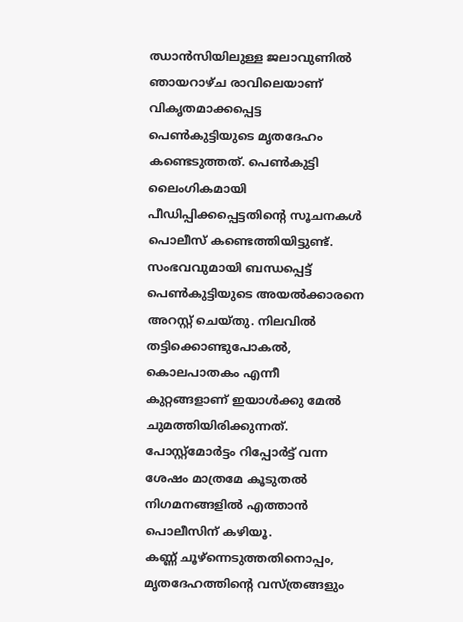ഝാൻസിയിലുള്ള ജലാവുണിൽ ഞായറാഴ്ച രാവിലെയാണ് വികൃതമാക്കപ്പെട്ട പെൺകുട്ടിയുടെ മൃതദേഹം കണ്ടെടുത്തത്. പെൺകുട്ടി ലൈംഗികമായി പീഡിപ്പിക്കപ്പെട്ടതിന്റെ സൂചനകൾ പൊലീസ് കണ്ടെത്തിയിട്ടുണ്ട്. സംഭവവുമായി ബന്ധപ്പെട്ട് പെൺകുട്ടിയുടെ അയൽക്കാരനെ അറസ്റ്റ് ചെയ്തു. നിലവിൽ തട്ടിക്കൊണ്ടുപോകൽ, കൊലപാതകം എന്നീ കുറ്റങ്ങളാണ് ഇയാൾക്കു മേൽ ചുമത്തിയിരിക്കുന്നത്. പോസ്റ്റ്മോർട്ടം റിപ്പോർട്ട് വന്ന ശേഷം മാത്രമേ കൂടുതൽ നിഗമനങ്ങളിൽ എത്താൻ പൊലീസിന് കഴിയൂ.
കണ്ണ് ചൂഴ്ന്നെടുത്തതിനൊപ്പം, മൃതദേഹത്തിന്റെ വസ്ത്രങ്ങളും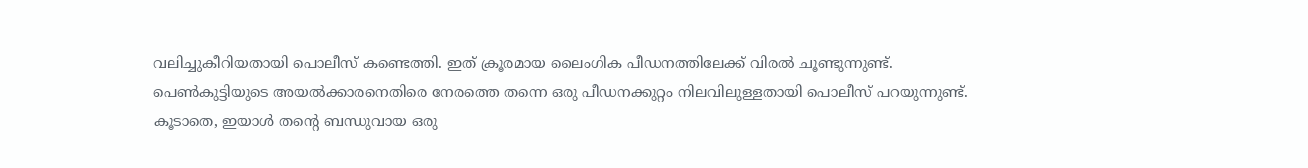വലിച്ചുകീറിയതായി പൊലീസ് കണ്ടെത്തി. ഇത് ക്രൂരമായ ലൈംഗിക പീഡനത്തിലേക്ക് വിരൽ ചൂണ്ടുന്നുണ്ട്. പെൺകുട്ടിയുടെ അയൽക്കാരനെതിരെ നേരത്തെ തന്നെ ഒരു പീഡനക്കുറ്റം നിലവിലുള്ളതായി പൊലീസ് പറയുന്നുണ്ട്. കൂടാതെ, ഇയാൾ തന്റെ ബന്ധുവായ ഒരു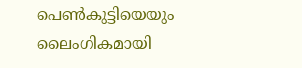പെൺകുട്ടിയെയും ലൈംഗികമായി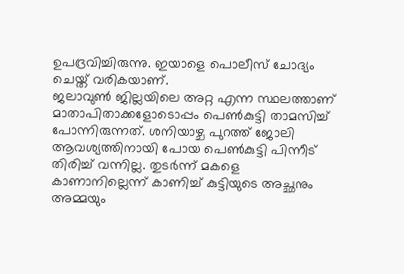ഉപദ്രവിച്ചിരുന്നു. ഇയാളെ പൊലീസ് ചോദ്യം ചെയ്ത് വരികയാണ്.
ജലാവുൺ ജില്ലയിലെ അറ്റ എന്ന സ്ഥലത്താണ് മാതാപിതാക്കളോടൊപ്പം പെൺകുട്ടി താമസിച്ച് പോന്നിരുന്നത്. ശനിയാഴ്ച പുറത്ത് ജോലി ആവശ്യത്തിനായി പോയ പെൺകുട്ടി പിന്നീട് തിരിച്ച് വന്നില്ല. തുടർന്ന് മകളെ കാണാനില്ലെന്ന് കാണിച്ച് കുട്ടിയുടെ അച്ഛനും അമ്മയും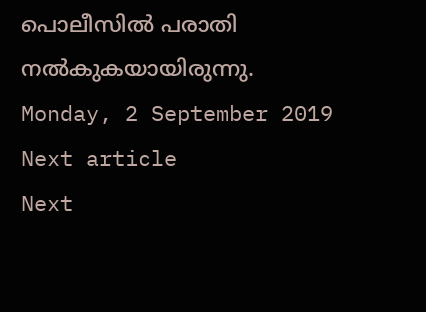പൊലീസിൽ പരാതി നൽകുകയായിരുന്നു.
Monday, 2 September 2019
Next article
Next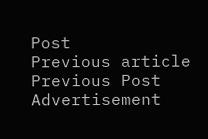Post
Previous article
Previous Post
Advertisement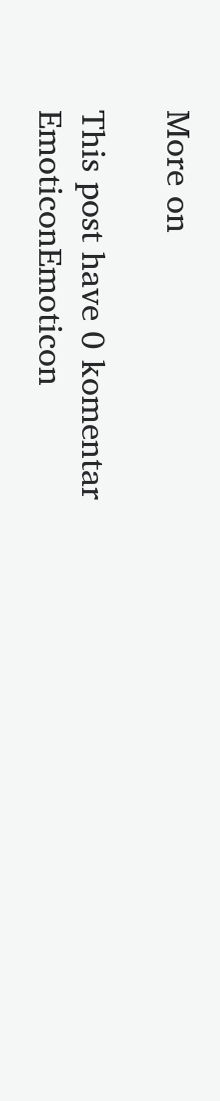More on

This post have 0 komentar
EmoticonEmoticon